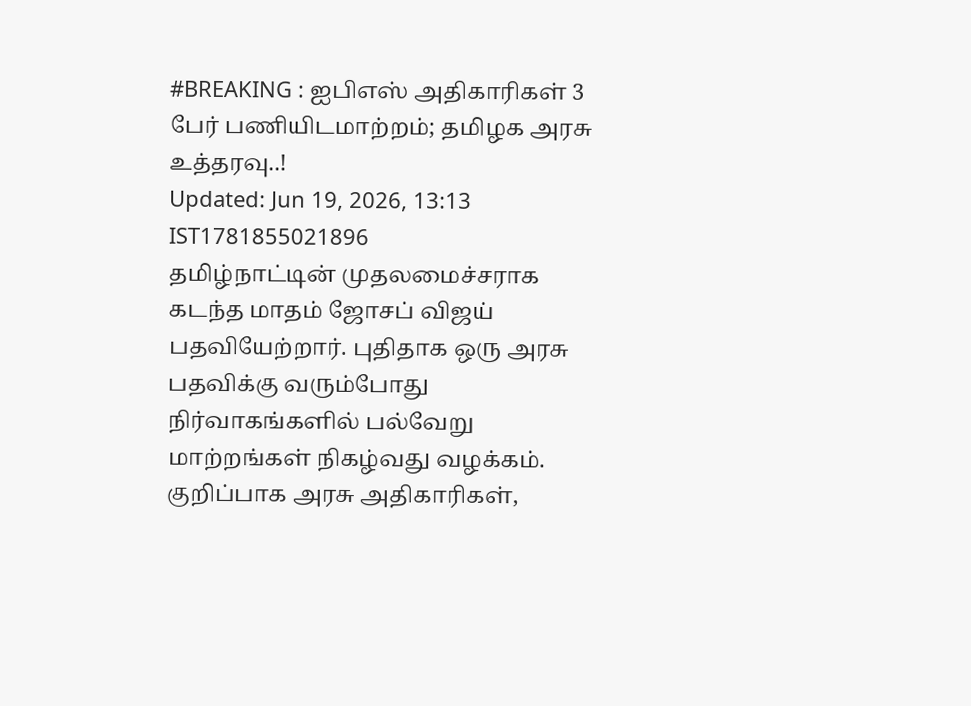#BREAKING : ஐபிஎஸ் அதிகாரிகள் 3 பேர் பணியிடமாற்றம்; தமிழக அரசு உத்தரவு..!
Updated: Jun 19, 2026, 13:13 IST1781855021896
தமிழ்நாட்டின் முதலமைச்சராக கடந்த மாதம் ஜோசப் விஜய் பதவியேற்றார். புதிதாக ஒரு அரசு பதவிக்கு வரும்போது நிர்வாகங்களில் பல்வேறு மாற்றங்கள் நிகழ்வது வழக்கம். குறிப்பாக அரசு அதிகாரிகள்,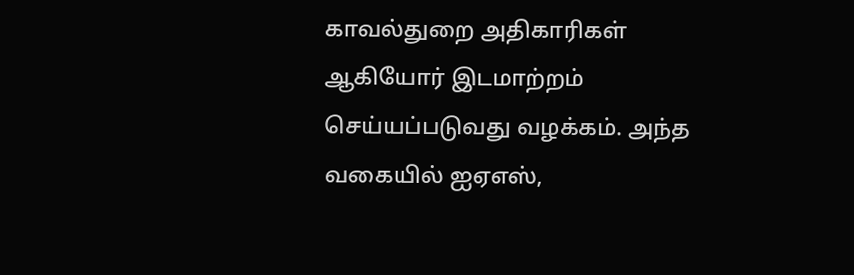காவல்துறை அதிகாரிகள் ஆகியோர் இடமாற்றம் செய்யப்படுவது வழக்கம். அந்த வகையில் ஐஏஎஸ்,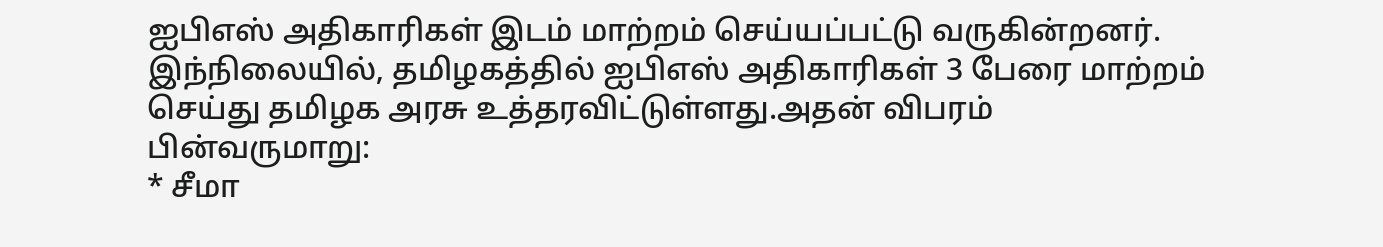ஐபிஎஸ் அதிகாரிகள் இடம் மாற்றம் செய்யப்பட்டு வருகின்றனர்.
இந்நிலையில், தமிழகத்தில் ஐபிஎஸ் அதிகாரிகள் 3 பேரை மாற்றம் செய்து தமிழக அரசு உத்தரவிட்டுள்ளது.அதன் விபரம் பின்வருமாறு:
* சீமா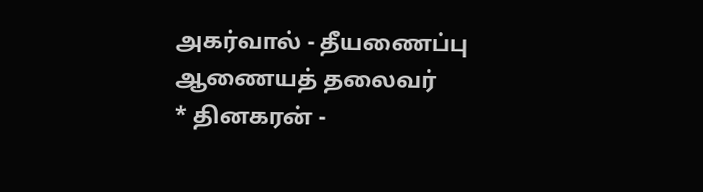அகர்வால் - தீயணைப்பு ஆணையத் தலைவர்
* தினகரன் -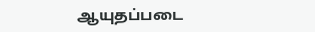ஆயுதப்படை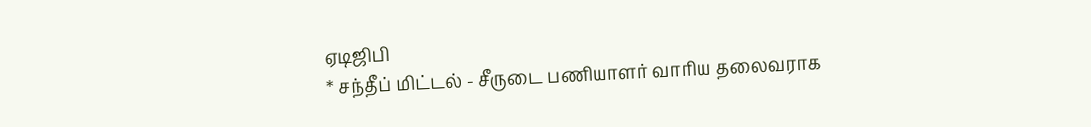ஏடிஜிபி
* சந்தீப் மிட்டல் - சீருடை பணியாளர் வாரிய தலைவராக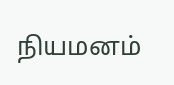நியமனம்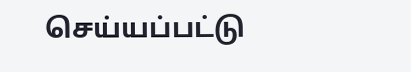செய்யப்பட்டு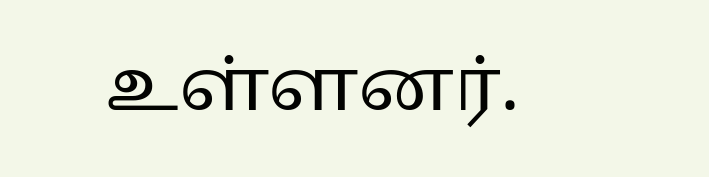உள்ளனர்.